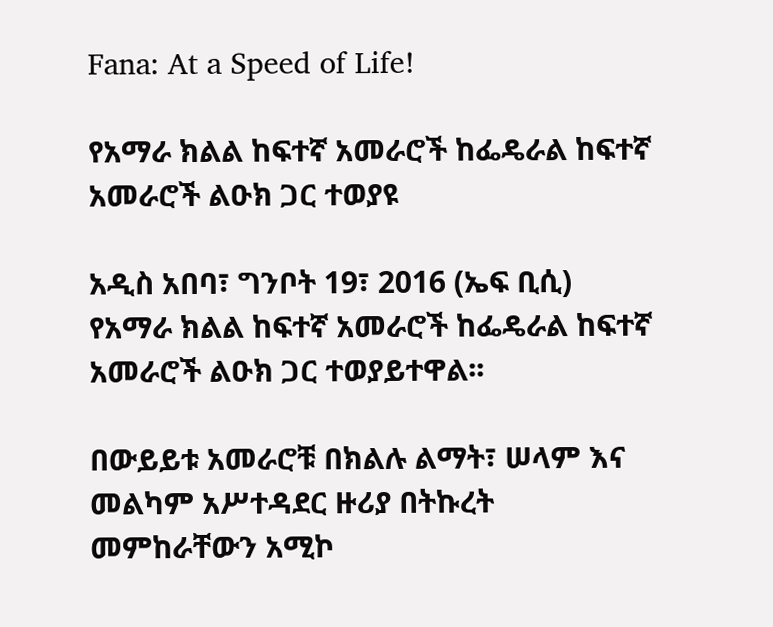Fana: At a Speed of Life!

የአማራ ክልል ከፍተኛ አመራሮች ከፌዴራል ከፍተኛ አመራሮች ልዑክ ጋር ተወያዩ

አዲስ አበባ፣ ግንቦት 19፣ 2016 (ኤፍ ቢሲ) የአማራ ክልል ከፍተኛ አመራሮች ከፌዴራል ከፍተኛ አመራሮች ልዑክ ጋር ተወያይተዋል፡፡

በውይይቱ አመራሮቹ በክልሉ ልማት፣ ሠላም እና መልካም አሥተዳደር ዙሪያ በትኩረት መምከራቸውን አሚኮ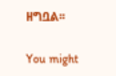ዘግቧል፡፡

You might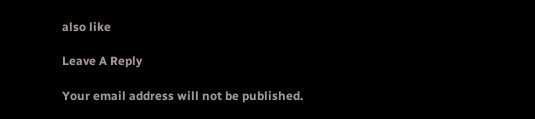also like

Leave A Reply

Your email address will not be published.